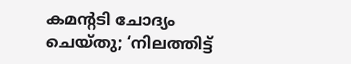കമന്റടി ചോദ്യം ചെയ്തു; ‘നിലത്തിട്ട്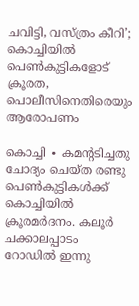ചവിട്ടി, വസ്ത്രം കീറി’; കൊച്ചിയിൽ പെൺകുട്ടികളോട് ക്രൂരത, പൊലീസിനെതിരെയും ആരോപണം

കൊച്ചി ∙ കമന്റടിച്ചതു ചോദ്യം ചെയ്ത രണ്ടു പെൺകുട്ടികൾക്ക് കൊച്ചിയിൽ ക്രൂരമർദനം. കലൂർ ചക്കാലപ്പാടം റോഡിൽ ഇന്നു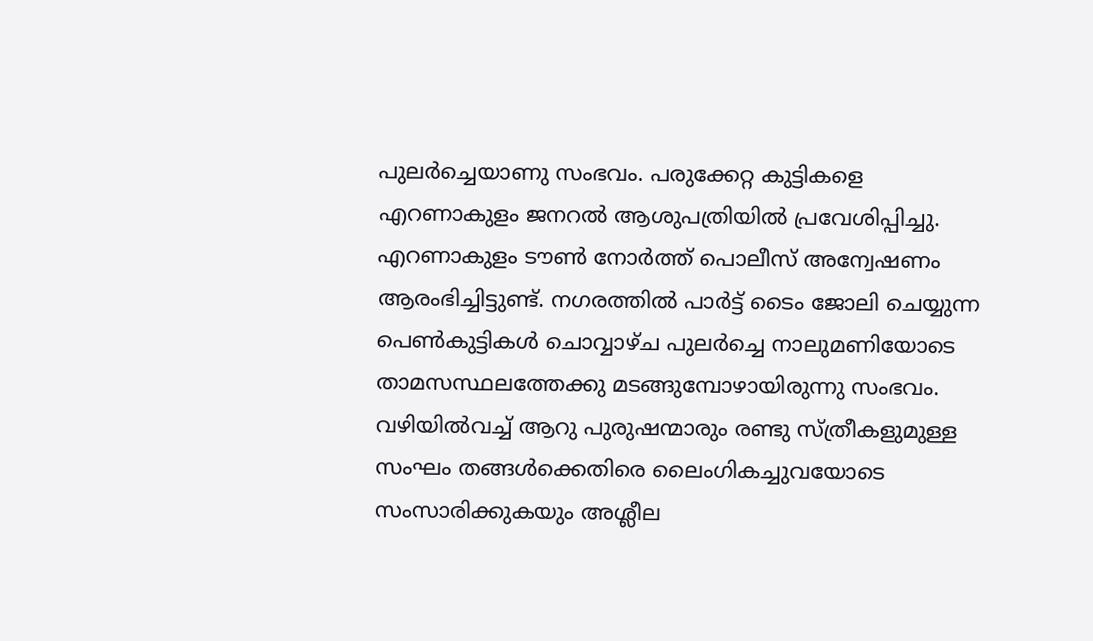പുലർച്ചെയാണു സംഭവം. പരുക്കേറ്റ കുട്ടികളെ എറണാകുളം ജനറൽ ആശുപത്രിയിൽ പ്രവേശിപ്പിച്ചു. എറണാകുളം ടൗൺ നോർത്ത് പൊലീസ് അന്വേഷണം ആരംഭിച്ചിട്ടുണ്ട്. നഗരത്തിൽ പാർട്ട് ടൈം ജോലി ചെയ്യുന്ന പെൺകുട്ടികൾ ചൊവ്വാഴ്ച പുലർച്ചെ നാലുമണിയോടെ താമസസ്ഥലത്തേക്കു മടങ്ങുമ്പോഴായിരുന്നു സംഭവം. വഴിയിൽവച്ച് ആറു പുരുഷന്മാരും രണ്ടു സ്ത്രീകളുമുള്ള സംഘം തങ്ങൾക്കെതിരെ ലൈംഗികച്ചുവയോടെ സംസാരിക്കുകയും അശ്ലീല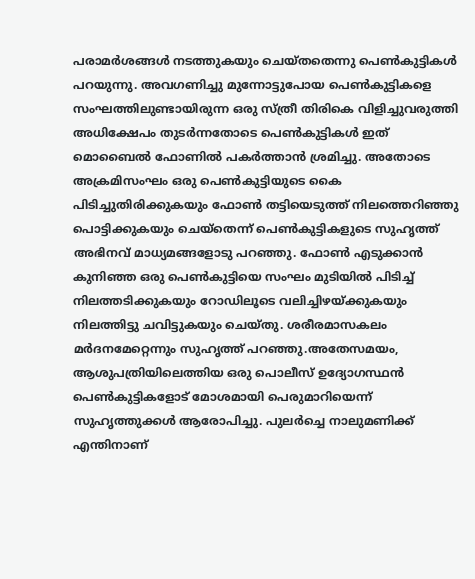പരാമർശങ്ങൾ നടത്തുകയും ചെയ്തതെന്നു പെൺകുട്ടികൾ പറയുന്നു. അവഗണിച്ചു മുന്നോട്ടുപോയ പെൺകുട്ടികളെ സംഘത്തിലുണ്ടായിരുന്ന ഒരു സ്ത്രീ തിരികെ വിളിച്ചുവരുത്തി അധിക്ഷേപം തുടർന്നതോടെ പെൺകുട്ടികൾ ഇത് മൊബൈൽ ഫോണിൽ പകർത്താൻ ശ്രമിച്ചു. അതോടെ അക്രമിസംഘം ഒരു പെൺകുട്ടിയുടെ കൈ പിടിച്ചുതിരിക്കുകയും ഫോൺ തട്ടിയെടുത്ത് നിലത്തെറിഞ്ഞു പൊട്ടിക്കുകയും ചെയ്തെന്ന് പെൺകുട്ടികളുടെ സുഹൃത്ത് അഭിനവ് മാധ്യമങ്ങളോടു പറഞ്ഞു. ഫോൺ എടുക്കാൻ കുനിഞ്ഞ ഒരു പെൺകുട്ടിയെ സംഘം മുടിയിൽ പിടിച്ച് നിലത്തടിക്കുകയും റോഡിലൂടെ വലിച്ചിഴയ്ക്കുകയും നിലത്തിട്ടു ചവിട്ടുകയും ചെയ്തു. ശരീരമാസകലം മർദനമേറ്റെന്നും സുഹൃത്ത് പറഞ്ഞു.അതേസമയം, ആശുപത്രിയിലെത്തിയ ഒരു പൊലീസ് ഉദ്യോഗസ്ഥൻ പെൺകുട്ടികളോട് മോശമായി പെരുമാറിയെന്ന് സുഹൃത്തുക്കൾ ആരോപിച്ചു. പുലർച്ചെ നാലുമണിക്ക് എന്തിനാണ്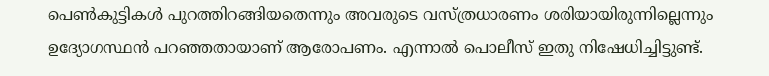പെൺകുട്ടികൾ പുറത്തിറങ്ങിയതെന്നും അവരുടെ വസ്ത്രധാരണം ശരിയായിരുന്നില്ലെന്നും ഉദ്യോഗസ്ഥൻ പറഞ്ഞതായാണ് ആരോപണം. എന്നാൽ പൊലീസ് ഇതു നിഷേധിച്ചിട്ടുണ്ട്.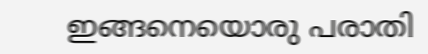ഇങ്ങനെയൊരു പരാതി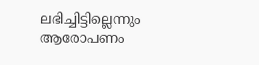ലഭിച്ചിട്ടില്ലെന്നും ആരോപണം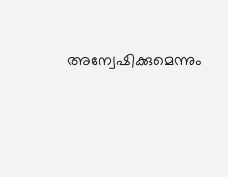അന്വേഷിക്കുമെന്നും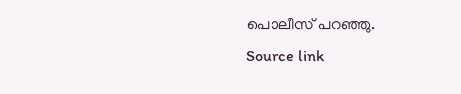പൊലീസ് പറഞ്ഞു.
Source link